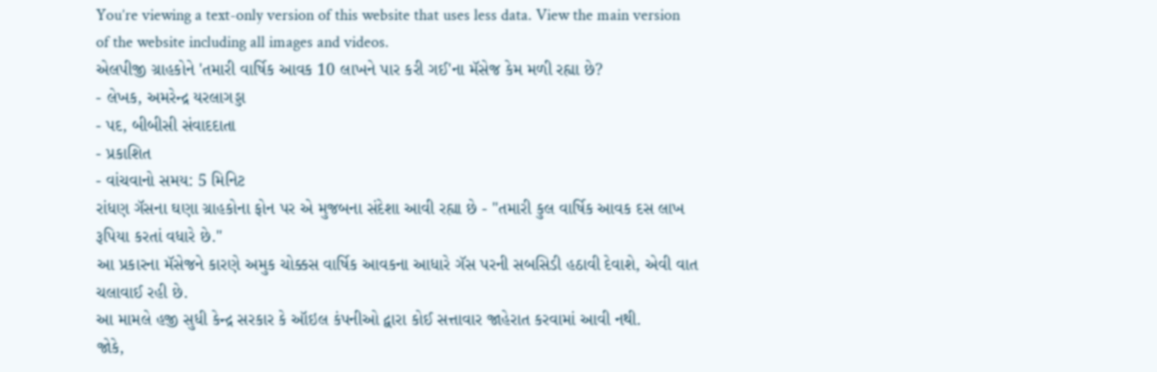You’re viewing a text-only version of this website that uses less data. View the main version of the website including all images and videos.
એલપીજી ગ્રાહકોને 'તમારી વાર્ષિક આવક 10 લાખને પાર કરી ગઈ'ના મૅસેજ કેમ મળી રહ્યા છે?
- લેખક, અમરેન્દ્ર યરલાગડ્ડા
- પદ, બીબીસી સંવાદદાતા
- પ્રકાશિત
- વાંચવાનો સમય: 5 મિનિટ
રાંધણ ગૅસના ઘણા ગ્રાહકોના ફોન પર એ મુજબના સંદેશા આવી રહ્યા છે - "તમારી કુલ વાર્ષિક આવક દસ લાખ રૂપિયા કરતાં વધારે છે."
આ પ્રકારના મૅસેજને કારણે અમુક ચોક્કસ વાર્ષિક આવકના આધારે ગૅસ પરની સબસિડી હઠાવી દેવાશે, એવી વાત ચલાવાઈ રહી છે.
આ મામલે હજી સુધી કેન્દ્ર સરકાર કે ઑઇલ કંપનીઓ દ્વારા કોઈ સત્તાવાર જાહેરાત કરવામાં આવી નથી.
જોકે,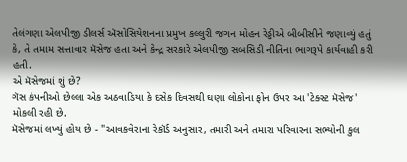તેલંગણા એલપીજી ડીલર્સ ઍસોસિયેશનના પ્રમુખ કલ્લુરી જગન મોહન રેડ્ડીએ બીબીસીને જણાવ્યું હતું કે, તે તમામ સત્તાવાર મૅસેજ હતા અને કેન્દ્ર સરકારે એલપીજી સબસિડી નીતિના ભાગરૂપે કાર્યવાહી કરી હતી.
એ મૅસેજમાં શું છે?
ગૅસ કંપનીઓ છેલ્લા એક અઠવાડિયા કે દસેક દિવસથી ઘણા લોકોના ફોન ઉપર આ 'ટેક્સ્ટ મૅસેજ' મોકલી રહી છે.
મૅસેજમાં લખ્યું હોય છે - "આવકવેરાના રેકૉર્ડ અનુસાર, તમારી અને તમારા પરિવારના સભ્યોની કુલ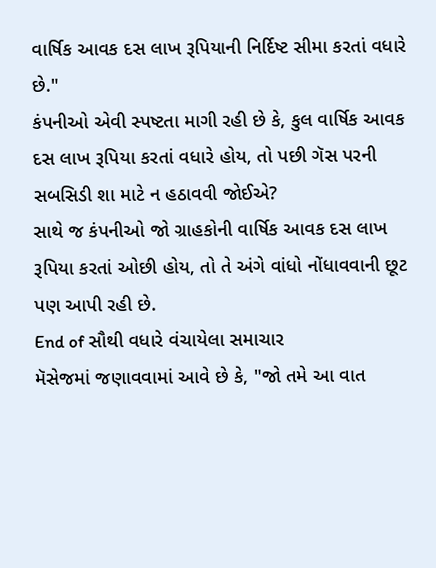વાર્ષિક આવક દસ લાખ રૂપિયાની નિર્દિષ્ટ સીમા કરતાં વધારે છે."
કંપનીઓ એવી સ્પષ્ટતા માગી રહી છે કે, કુલ વાર્ષિક આવક દસ લાખ રૂપિયા કરતાં વધારે હોય, તો પછી ગૅસ પરની સબસિડી શા માટે ન હઠાવવી જોઈએ?
સાથે જ કંપનીઓ જો ગ્રાહકોની વાર્ષિક આવક દસ લાખ રૂપિયા કરતાં ઓછી હોય, તો તે અંગે વાંધો નોંધાવવાની છૂટ પણ આપી રહી છે.
End of સૌથી વધારે વંચાયેલા સમાચાર
મૅસેજમાં જણાવવામાં આવે છે કે, "જો તમે આ વાત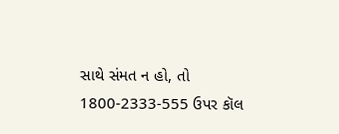સાથે સંમત ન હો, તો 1800-2333-555 ઉપર કૉલ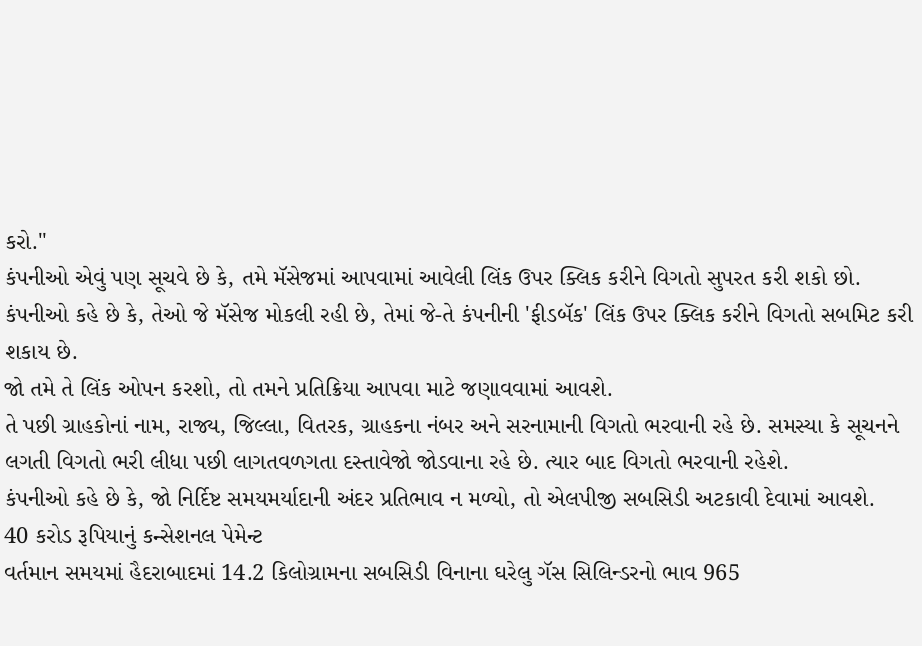કરો."
કંપનીઓ એવું પણ સૂચવે છે કે, તમે મૅસેજમાં આપવામાં આવેલી લિંક ઉપર ક્લિક કરીને વિગતો સુપરત કરી શકો છો.
કંપનીઓ કહે છે કે, તેઓ જે મૅસેજ મોકલી રહી છે, તેમાં જે-તે કંપનીની 'ફીડબૅક' લિંક ઉપર ક્લિક કરીને વિગતો સબમિટ કરી શકાય છે.
જો તમે તે લિંક ઓપન કરશો, તો તમને પ્રતિક્રિયા આપવા માટે જણાવવામાં આવશે.
તે પછી ગ્રાહકોનાં નામ, રાજ્ય, જિલ્લા, વિતરક, ગ્રાહકના નંબર અને સરનામાની વિગતો ભરવાની રહે છે. સમસ્યા કે સૂચનને લગતી વિગતો ભરી લીધા પછી લાગતવળગતા દસ્તાવેજો જોડવાના રહે છે. ત્યાર બાદ વિગતો ભરવાની રહેશે.
કંપનીઓ કહે છે કે, જો નિર્દિષ્ટ સમયમર્યાદાની અંદર પ્રતિભાવ ન મળ્યો, તો એલપીજી સબસિડી અટકાવી દેવામાં આવશે.
40 કરોડ રૂપિયાનું કન્સેશનલ પેમેન્ટ
વર્તમાન સમયમાં હૈદરાબાદમાં 14.2 કિલોગ્રામના સબસિડી વિનાના ઘરેલુ ગૅસ સિલિન્ડરનો ભાવ 965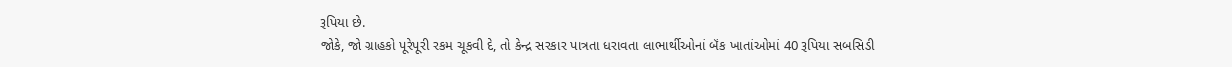રૂપિયા છે.
જોકે, જો ગ્રાહકો પૂરેપૂરી રકમ ચૂકવી દે, તો કેન્દ્ર સરકાર પાત્રતા ધરાવતા લાભાર્થીઓનાં બૅંક ખાતાંઓમાં 40 રૂપિયા સબસિડી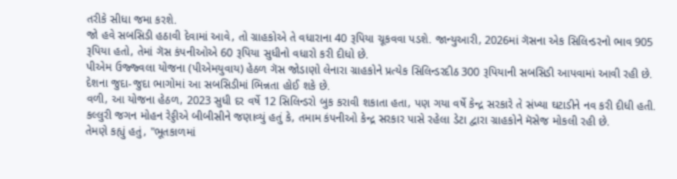તરીકે સીધા જમા કરશે.
જો હવે સબસિડી હઠાવી દેવામાં આવે, તો ગ્રાહકોએ તે વધારાના 40 રૂપિયા ચૂકવવા પડશે. જાન્યુઆરી, 2026માં ગૅસના એક સિલિન્ડરનો ભાવ 905 રૂપિયા હતો, તેમાં ગૅસ કંપનીઓએ 60 રૂપિયા સુધીનો વધારો કરી દીધો છે.
પીએમ ઉજ્જ્વલા યોજના (પીએમયુવાય) હેઠળ ગૅસ જોડાણો લેનારા ગ્રાહકોને પ્રત્યેક સિલિન્ડરદીઠ 300 રૂપિયાની સબસિડી આપવામાં આવી રહી છે. દેશના જુદા-જુદા ભાગોમાં આ સબસિડીમાં ભિન્નતા હોઈ શકે છે.
વળી, આ યોજના હેઠળ, 2023 સુધી દર વર્ષે 12 સિલિન્ડરો બુક કરાવી શકાતા હતા, પણ ગયા વર્ષે કેન્દ્ર સરકારે તે સંખ્યા ઘટાડીને નવ કરી દીધી હતી.
કલ્લુરી જગન મોહન રેડ્ડીએ બીબીસીને જણાવ્યું હતું કે, તમામ કંપનીઓ કેન્દ્ર સરકાર પાસે રહેલા ડેટા દ્વારા ગ્રાહકોને મૅસેજ મોકલી રહી છે.
તેમણે કહ્યું હતું, "ભૂતકાળમાં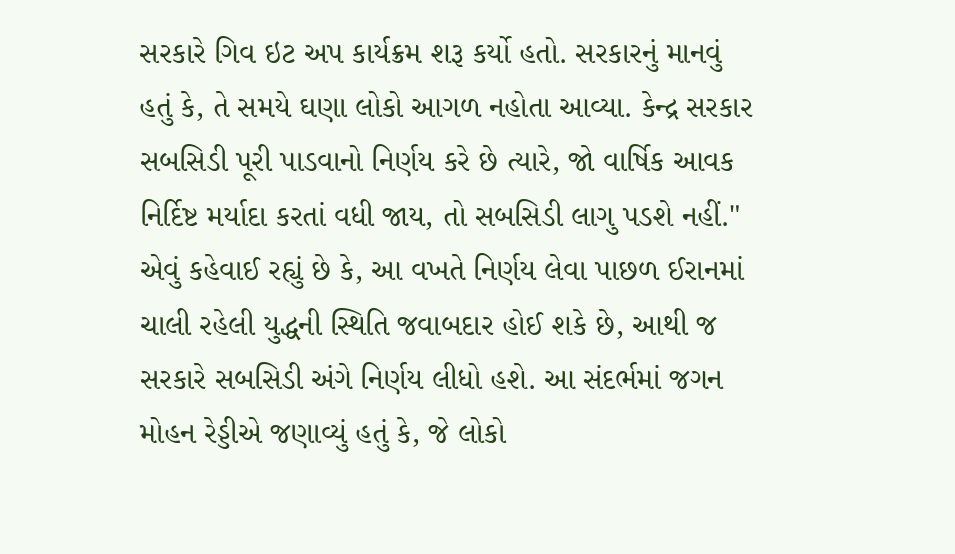સરકારે ગિવ ઇટ અપ કાર્યક્રમ શરૂ કર્યો હતો. સરકારનું માનવું હતું કે, તે સમયે ઘણા લોકો આગળ નહોતા આવ્યા. કેન્દ્ર સરકાર સબસિડી પૂરી પાડવાનો નિર્ણય કરે છે ત્યારે, જો વાર્ષિક આવક નિર્દિષ્ટ મર્યાદા કરતાં વધી જાય, તો સબસિડી લાગુ પડશે નહીં."
એવું કહેવાઈ રહ્યું છે કે, આ વખતે નિર્ણય લેવા પાછળ ઈરાનમાં ચાલી રહેલી યુદ્ધની સ્થિતિ જવાબદાર હોઈ શકે છે, આથી જ સરકારે સબસિડી અંગે નિર્ણય લીધો હશે. આ સંદર્ભમાં જગન મોહન રેડ્ડીએ જણાવ્યું હતું કે, જે લોકો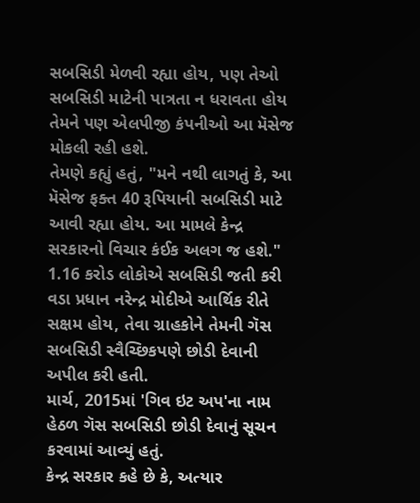સબસિડી મેળવી રહ્યા હોય, પણ તેઓ સબસિડી માટેની પાત્રતા ન ધરાવતા હોય તેમને પણ એલપીજી કંપનીઓ આ મૅસેજ મોકલી રહી હશે.
તેમણે કહ્યું હતું, "મને નથી લાગતું કે, આ મૅસેજ ફક્ત 40 રૂપિયાની સબસિડી માટે આવી રહ્યા હોય. આ મામલે કેન્દ્ર સરકારનો વિચાર કંઈક અલગ જ હશે."
1.16 કરોડ લોકોએ સબસિડી જતી કરી
વડા પ્રધાન નરેન્દ્ર મોદીએ આર્થિક રીતે સક્ષમ હોય, તેવા ગ્રાહકોને તેમની ગૅસ સબસિડી સ્વૈચ્છિકપણે છોડી દેવાની અપીલ કરી હતી.
માર્ચ, 2015માં 'ગિવ ઇટ અપ'ના નામ હેઠળ ગૅસ સબસિડી છોડી દેવાનું સૂચન કરવામાં આવ્યું હતું.
કેન્દ્ર સરકાર કહે છે કે, અત્યાર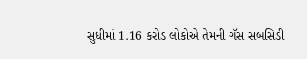સુધીમાં 1.16 કરોડ લોકોએ તેમની ગૅસ સબસિડી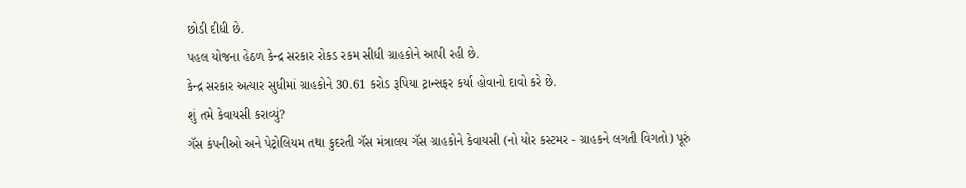છોડી દીધી છે.
પહલ યોજના હેઠળ કેન્દ્ર સરકાર રોકડ રકમ સીધી ગ્રાહકોને આપી રહી છે.
કેન્દ્ર સરકાર અત્યાર સુધીમાં ગ્રાહકોને 30.61 કરોડ રૂપિયા ટ્રાન્સફર કર્યા હોવાનો દાવો કરે છે.
શું તમે કેવાયસી કરાવ્યું?
ગૅસ કંપનીઓ અને પેટ્રોલિયમ તથા કુદરતી ગૅસ મંત્રાલય ગૅસ ગ્રાહકોને કેવાયસી (નો યોર કસ્ટમર - ગ્રાહકને લગતી વિગતો) પૂરું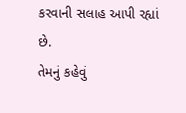કરવાની સલાહ આપી રહ્યાં છે.
તેમનું કહેવું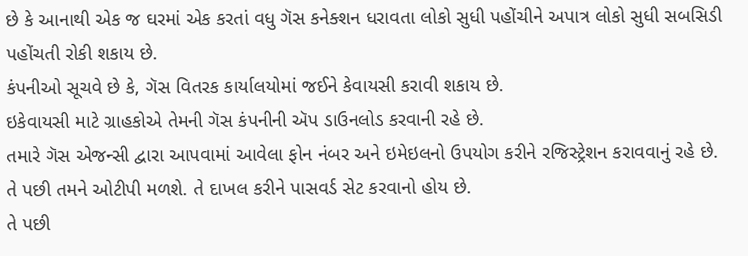છે કે આનાથી એક જ ઘરમાં એક કરતાં વધુ ગૅસ કનેક્શન ધરાવતા લોકો સુધી પહોંચીને અપાત્ર લોકો સુધી સબસિડી પહોંચતી રોકી શકાય છે.
કંપનીઓ સૂચવે છે કે, ગૅસ વિતરક કાર્યાલયોમાં જઈને કેવાયસી કરાવી શકાય છે.
ઇકેવાયસી માટે ગ્રાહકોએ તેમની ગૅસ કંપનીની ઍપ ડાઉનલોડ કરવાની રહે છે.
તમારે ગૅસ એજન્સી દ્વારા આપવામાં આવેલા ફોન નંબર અને ઇમેઇલનો ઉપયોગ કરીને રજિસ્ટ્રેશન કરાવવાનું રહે છે.
તે પછી તમને ઓટીપી મળશે. તે દાખલ કરીને પાસવર્ડ સેટ કરવાનો હોય છે.
તે પછી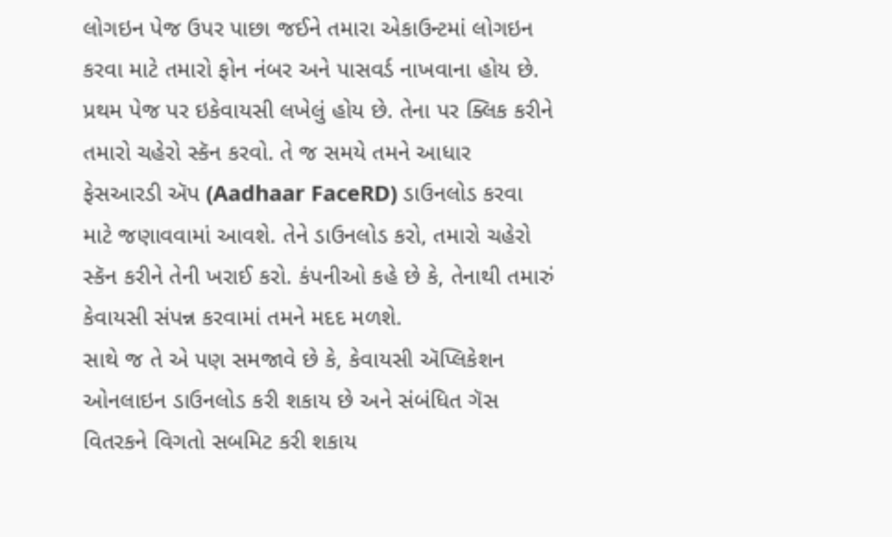લોગઇન પેજ ઉપર પાછા જઈને તમારા એકાઉન્ટમાં લોગઇન કરવા માટે તમારો ફોન નંબર અને પાસવર્ડ નાખવાના હોય છે.
પ્રથમ પેજ પર ઇકેવાયસી લખેલું હોય છે. તેના પર ક્લિક કરીને તમારો ચહેરો સ્કૅન કરવો. તે જ સમયે તમને આધાર ફેસઆરડી ઍપ (Aadhaar FaceRD) ડાઉનલોડ કરવા માટે જણાવવામાં આવશે. તેને ડાઉનલોડ કરો, તમારો ચહેરો સ્કૅન કરીને તેની ખરાઈ કરો. કંપનીઓ કહે છે કે, તેનાથી તમારું કેવાયસી સંપન્ન કરવામાં તમને મદદ મળશે.
સાથે જ તે એ પણ સમજાવે છે કે, કેવાયસી ઍપ્લિકેશન ઓનલાઇન ડાઉનલોડ કરી શકાય છે અને સંબંધિત ગૅસ વિતરકને વિગતો સબમિટ કરી શકાય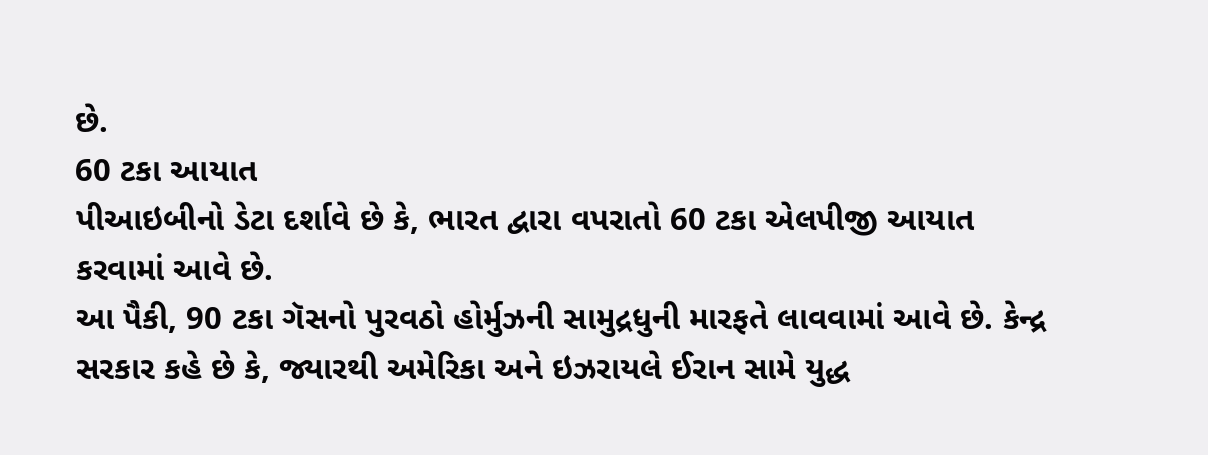છે.
60 ટકા આયાત
પીઆઇબીનો ડેટા દર્શાવે છે કે, ભારત દ્વારા વપરાતો 60 ટકા એલપીજી આયાત કરવામાં આવે છે.
આ પૈકી, 90 ટકા ગૅસનો પુરવઠો હોર્મુઝની સામુદ્રધુની મારફતે લાવવામાં આવે છે. કેન્દ્ર સરકાર કહે છે કે, જ્યારથી અમેરિકા અને ઇઝરાયલે ઈરાન સામે યુદ્ધ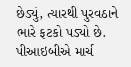છેડ્યું, ત્યારથી પુરવઠાને ભારે ફટકો પડ્યો છે.
પીઆઇબીએ માર્ચ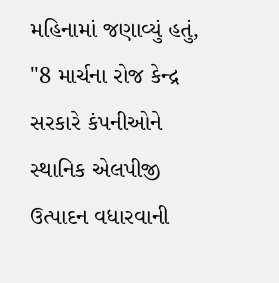મહિનામાં જણાવ્યું હતું, "8 માર્ચના રોજ કેન્દ્ર સરકારે કંપનીઓને સ્થાનિક એલપીજી ઉત્પાદન વધારવાની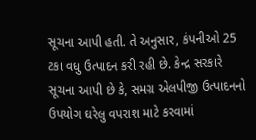સૂચના આપી હતી. તે અનુસાર, કંપનીઓ 25 ટકા વધુ ઉત્પાદન કરી રહી છે. કેન્દ્ર સરકારે સૂચના આપી છે કે, સમગ્ર એલપીજી ઉત્પાદનનો ઉપયોગ ઘરેલુ વપરાશ માટે કરવામાં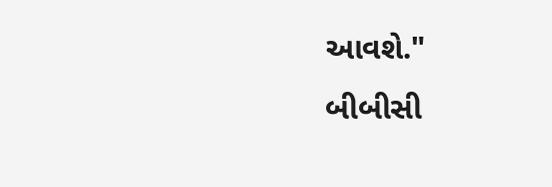આવશે."
બીબીસી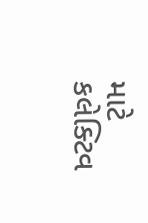માટે કલેક્ટિવ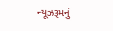ન્યૂઝરૂમનું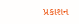પ્રકાશન